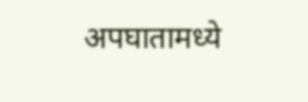अपघातामध्ये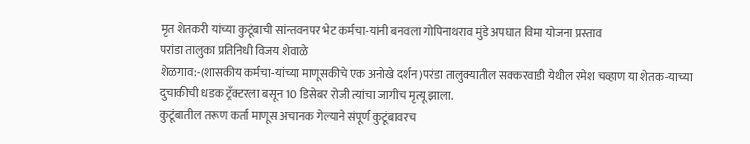मृत शेतकरी यांच्या कुटूंबाची सांन्तवनपर भेट कर्मचा-यांनी बनवला गोपिनाथराव मुंडे अपघात विमा योजना प्रस्ताव
परांडा तालुका प्रतिनिधी विजय शेवाळे
शेळगाव:-(शासकीय कर्मचा-यांच्या माणूसकीचे एक अनोखे दर्शन)परंडा तालुक्यातील सक्करवाडी येथील रमेश चव्हाण या शेतक-याच्या दुचाकीची धडक ट्रँक्टरला बसून 10 डिसेबर रोजी त्यांचा जागीच मृत्यू झाला.
कुटूंबातील तरूण कर्ता माणूस अचानक गेल्याने संपूर्ण कुटूंबावरच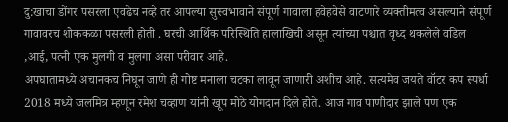दु:खाचा डोंगर पसरला एवढेच नव्हे तर आपल्या सुस्वभावाने संपूर्ण गावाला हवेहवेसे वाटणारे व्यक्तीमत्व असल्याने संपूर्ण गावावरच शोककळा पसरली होती . घरची आर्थिक परिस्थिति हालाखिची असून त्यांच्या पश्चात वृध्द थकलेले वडिल ,आई, पत्नी एक मुलगी व मुलगा असा परीवार आहे.
अपघातामध्ये अचानकच निघून जाणे ही गोष्ट मनाला चटका लावून जाणारी अशीच आहे. सत्यमेव जयते वॉटर कप स्पर्धा 2018 मध्ये जलमित्र म्हणून रमेश चव्हाण यांनी खूप मोठे योगदान दिले होते. आज गाव पाणीदार झाले पण एक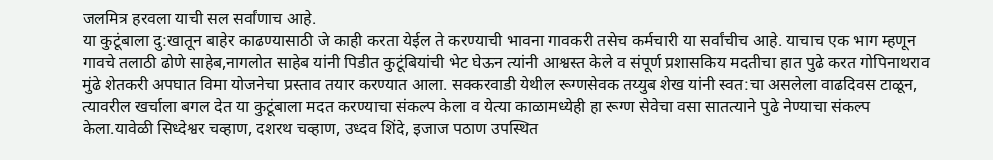जलमित्र हरवला याची सल सर्वांणाच आहे.
या कुटूंबाला दु:खातून बाहेर काढण्यासाठी जे काही करता येईल ते करण्याची भावना गावकरी तसेच कर्मचारी या सर्वांचीच आहे. याचाच एक भाग म्हणून गावचे तलाठी ढोणे साहेब,नागलोत साहेब यांनी पिडीत कुटूंबियांची भेट घेऊन त्यांनी आश्वस्त केले व संपूर्ण प्रशासकिय मदतीचा हात पुढे करत गोपिनाथराव मुंढे शेतकरी अपघात विमा योजनेचा प्रस्ताव तयार करण्यात आला. सक्करवाडी येथील रूग्णसेवक तय्युब शेख यांनी स्वत:चा असलेला वाढदिवस टाळून, त्यावरील खर्चाला बगल देत या कुटूंबाला मदत करण्याचा संकल्प केला व येत्या काळामध्येही हा रूग्ण सेवेचा वसा सातत्याने पुढे नेण्याचा संकल्प केला.यावेळी सिध्देश्वर चव्हाण, दशरथ चव्हाण, उध्दव शिंदे, इजाज पठाण उपस्थित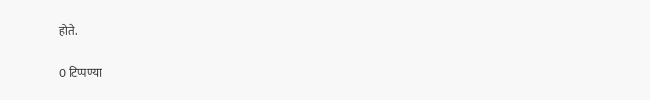होते.

0 टिप्पण्या